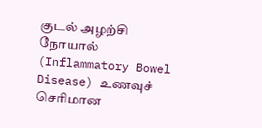குடல் அழற்சி நோயால் (Inflammatory Bowel Disease) உணவுச் செரிமான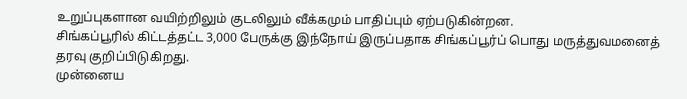உறுப்புகளான வயிற்றிலும் குடலிலும் வீக்கமும் பாதிப்பும் ஏற்படுகின்றன.
சிங்கப்பூரில் கிட்டத்தட்ட 3,000 பேருக்கு இந்நோய் இருப்பதாக சிங்கப்பூர்ப் பொது மருத்துவமனைத் தரவு குறிப்பிடுகிறது.
முன்னைய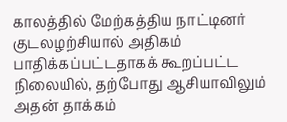காலத்தில் மேற்கத்திய நாட்டினர் குடலழற்சியால் அதிகம் பாதிக்கப்பட்டதாகக் கூறப்பட்ட நிலையில், தற்போது ஆசியாவிலும் அதன் தாக்கம்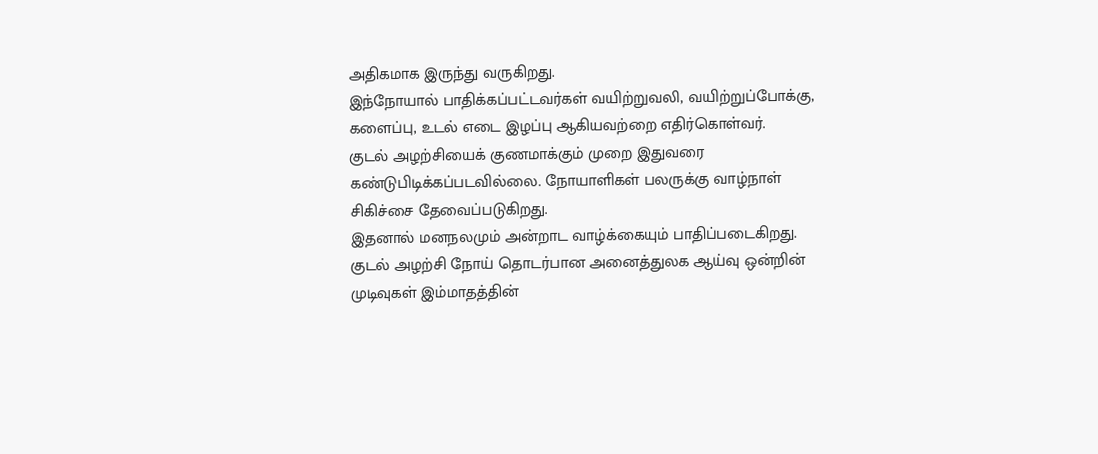அதிகமாக இருந்து வருகிறது.
இந்நோயால் பாதிக்கப்பட்டவர்கள் வயிற்றுவலி, வயிற்றுப்போக்கு, களைப்பு, உடல் எடை இழப்பு ஆகியவற்றை எதிர்கொள்வர்.
குடல் அழற்சியைக் குணமாக்கும் முறை இதுவரை கண்டுபிடிக்கப்படவில்லை. நோயாளிகள் பலருக்கு வாழ்நாள் சிகிச்சை தேவைப்படுகிறது.
இதனால் மனநலமும் அன்றாட வாழ்க்கையும் பாதிப்படைகிறது.
குடல் அழற்சி நோய் தொடர்பான அனைத்துலக ஆய்வு ஒன்றின் முடிவுகள் இம்மாதத்தின்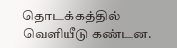தொடக்கத்தில் வெளியீடு கண்டன.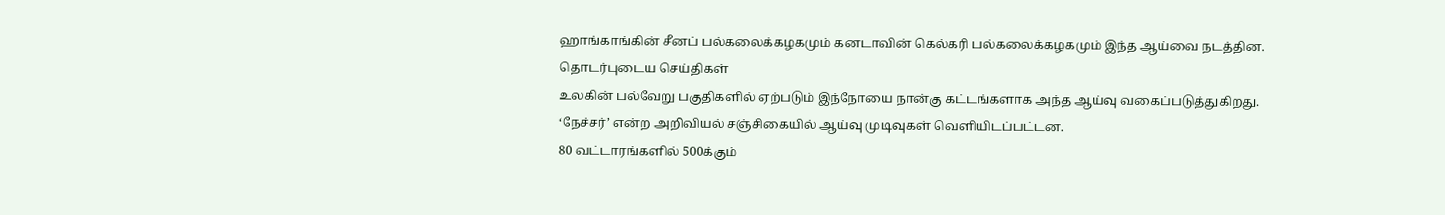ஹாங்காங்கின் சீனப் பல்கலைக்கழகமும் கனடாவின் கெல்கரி பல்கலைக்கழகமும் இந்த ஆய்வை நடத்தின.
தொடர்புடைய செய்திகள்
உலகின் பல்வேறு பகுதிகளில் ஏற்படும் இந்நோயை நான்கு கட்டங்களாக அந்த ஆய்வு வகைப்படுத்துகிறது.
‘நேச்சர்’ என்ற அறிவியல் சஞ்சிகையில் ஆய்வு முடிவுகள் வெளியிடப்பட்டன.
80 வட்டாரங்களில் 500க்கும்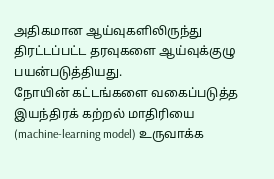அதிகமான ஆய்வுகளிலிருந்து திரட்டப்பட்ட தரவுகளை ஆய்வுக்குழு பயன்படுத்தியது.
நோயின் கட்டங்களை வகைப்படுத்த இயந்திரக் கற்றல் மாதிரியை (machine-learning model) உருவாக்க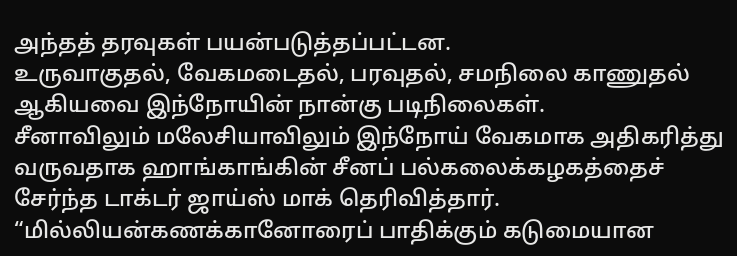அந்தத் தரவுகள் பயன்படுத்தப்பட்டன.
உருவாகுதல், வேகமடைதல், பரவுதல், சமநிலை காணுதல் ஆகியவை இந்நோயின் நான்கு படிநிலைகள்.
சீனாவிலும் மலேசியாவிலும் இந்நோய் வேகமாக அதிகரித்து வருவதாக ஹாங்காங்கின் சீனப் பல்கலைக்கழகத்தைச் சேர்ந்த டாக்டர் ஜாய்ஸ் மாக் தெரிவித்தார்.
“மில்லியன்கணக்கானோரைப் பாதிக்கும் கடுமையான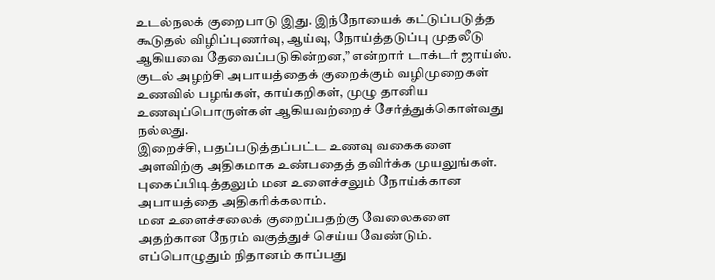உடல்நலக் குறைபாடு இது. இந்நோயைக் கட்டுப்படுத்த கூடுதல் விழிப்புணர்வு, ஆய்வு, நோய்த்தடுப்பு முதலீடு ஆகியவை தேவைப்படுகின்றன,” என்றார் டாக்டர் ஜாய்ஸ்.
குடல் அழற்சி அபாயத்தைக் குறைக்கும் வழிமுறைகள்
உணவில் பழங்கள், காய்கறிகள், முழு தானிய உணவுப்பொருள்கள் ஆகியவற்றைச் சேர்த்துக்கொள்வது நல்லது.
இறைச்சி, பதப்படுத்தப்பட்ட உணவு வகைகளை அளவிற்கு அதிகமாக உண்பதைத் தவிர்க்க முயலுங்கள்.
புகைப்பிடித்தலும் மன உளைச்சலும் நோய்க்கான அபாயத்தை அதிகரிக்கலாம்.
மன உளைச்சலைக் குறைப்பதற்கு வேலைகளை அதற்கான நேரம் வகுத்துச் செய்ய வேண்டும். எப்பொழுதும் நிதானம் காப்பது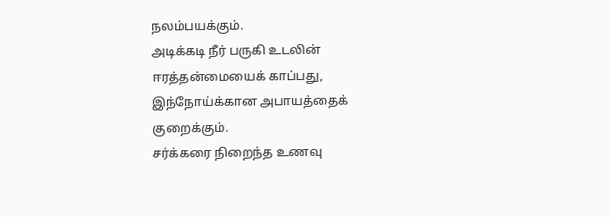நலம்பயக்கும்.
அடிக்கடி நீர் பருகி உடலின் ஈரத்தன்மையைக் காப்பது, இந்நோய்க்கான அபாயத்தைக் குறைக்கும்.
சர்க்கரை நிறைந்த உணவு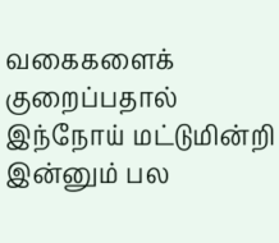வகைகளைக் குறைப்பதால் இந்நோய் மட்டுமின்றி இன்னும் பல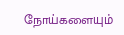நோய்களையும்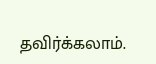தவிர்க்கலாம்.